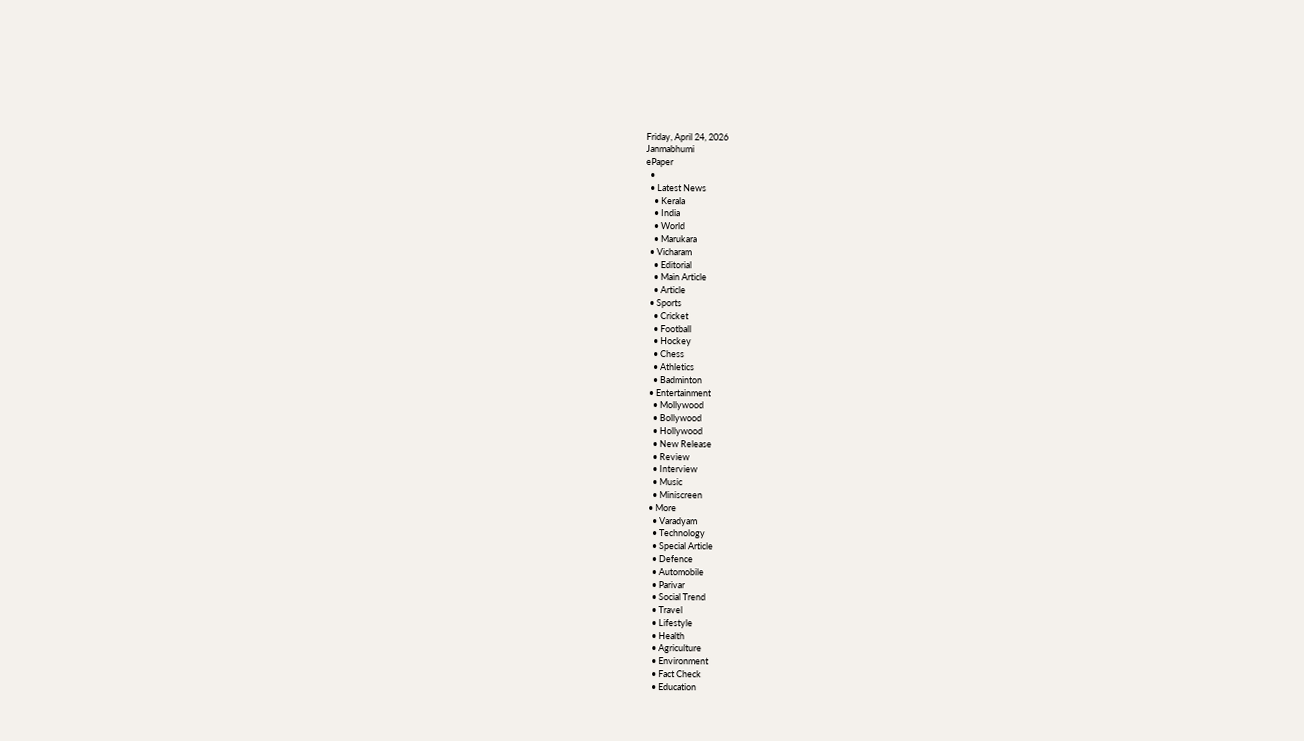Friday, April 24, 2026
Janmabhumi
ePaper
  •
  • Latest News
    • Kerala
    • India
    • World
    • Marukara
  • Vicharam
    • Editorial
    • Main Article
    • Article
  • Sports
    • Cricket
    • Football
    • Hockey
    • Chess
    • Athletics
    • Badminton
  • Entertainment
    • Mollywood
    • Bollywood
    • Hollywood
    • New Release
    • Review
    • Interview
    • Music
    • Miniscreen
  • More
    • Varadyam
    • Technology
    • Special Article
    • Defence
    • Automobile
    • Parivar
    • Social Trend
    • Travel
    • Lifestyle
    • Health
    • Agriculture
    • Environment
    • Fact Check
    • Education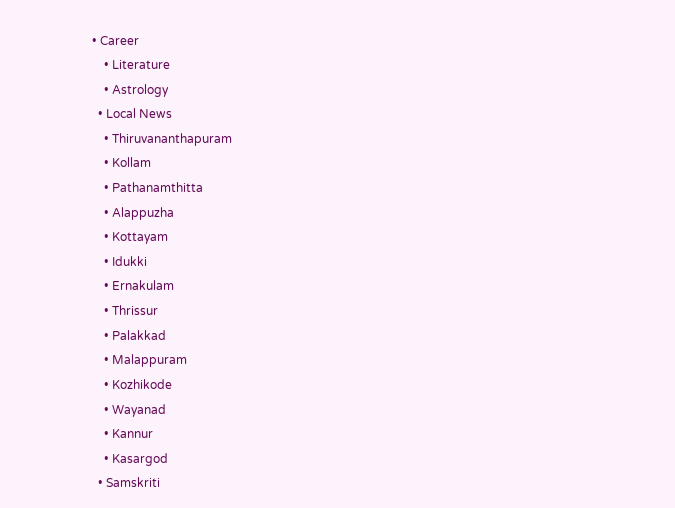• Career
    • Literature
    • Astrology
  • Local News
    • Thiruvananthapuram
    • Kollam
    • Pathanamthitta
    • Alappuzha
    • Kottayam
    • Idukki
    • Ernakulam
    • Thrissur
    • Palakkad
    • Malappuram
    • Kozhikode
    • Wayanad
    • Kannur
    • Kasargod
  • Samskriti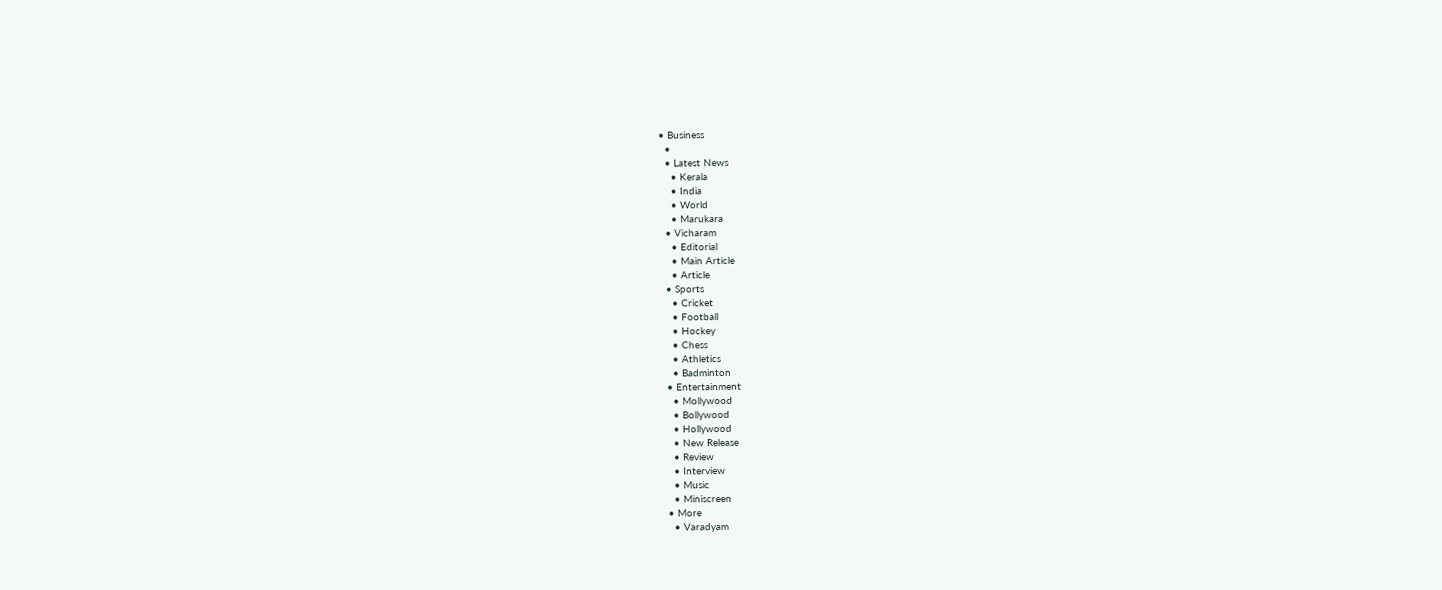• Business
  •
  • Latest News
    • Kerala
    • India
    • World
    • Marukara
  • Vicharam
    • Editorial
    • Main Article
    • Article
  • Sports
    • Cricket
    • Football
    • Hockey
    • Chess
    • Athletics
    • Badminton
  • Entertainment
    • Mollywood
    • Bollywood
    • Hollywood
    • New Release
    • Review
    • Interview
    • Music
    • Miniscreen
  • More
    • Varadyam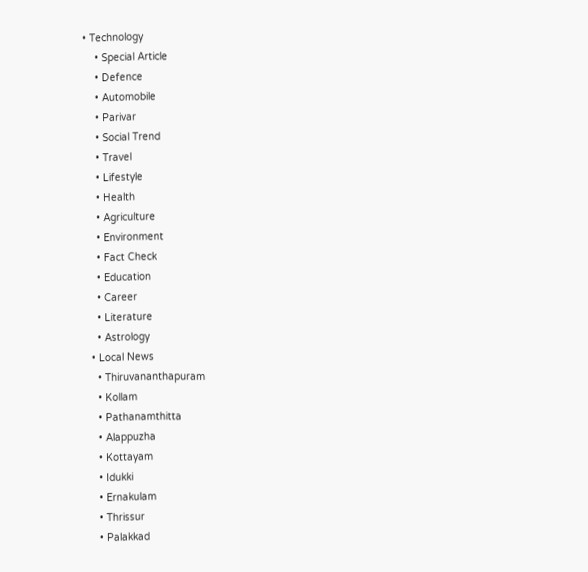• Technology
    • Special Article
    • Defence
    • Automobile
    • Parivar
    • Social Trend
    • Travel
    • Lifestyle
    • Health
    • Agriculture
    • Environment
    • Fact Check
    • Education
    • Career
    • Literature
    • Astrology
  • Local News
    • Thiruvananthapuram
    • Kollam
    • Pathanamthitta
    • Alappuzha
    • Kottayam
    • Idukki
    • Ernakulam
    • Thrissur
    • Palakkad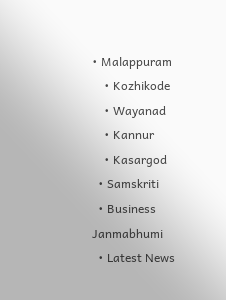• Malappuram
    • Kozhikode
    • Wayanad
    • Kannur
    • Kasargod
  • Samskriti
  • Business
Janmabhumi
  • Latest News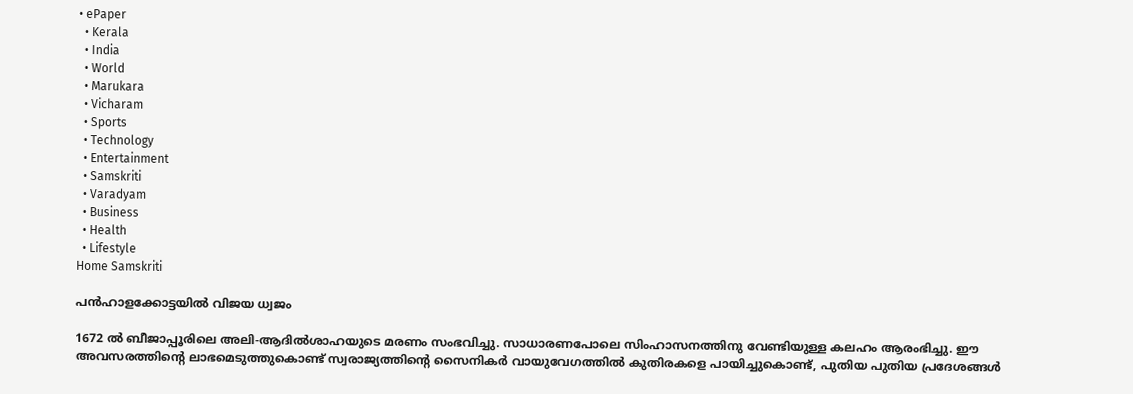• ePaper
  • Kerala
  • India
  • World
  • Marukara
  • Vicharam
  • Sports
  • Technology
  • Entertainment
  • Samskriti
  • Varadyam
  • Business
  • Health
  • Lifestyle
Home Samskriti

പന്‍ഹാളക്കോട്ടയില്‍ വിജയ ധ്വജം

1672 ല്‍ ബീജാപ്പൂരിലെ അലി-ആദില്‍ശാഹയുടെ മരണം സംഭവിച്ചു. സാധാരണപോലെ സിംഹാസനത്തിനു വേണ്ടിയുള്ള കലഹം ആരംഭിച്ചു. ഈ അവസരത്തിന്റെ ലാഭമെടുത്തുകൊണ്ട് സ്വരാജ്യത്തിന്റെ സൈനികര്‍ വായുവേഗത്തില്‍ കുതിരകളെ പായിച്ചുകൊണ്ട്, പുതിയ പുതിയ പ്രദേശങ്ങള്‍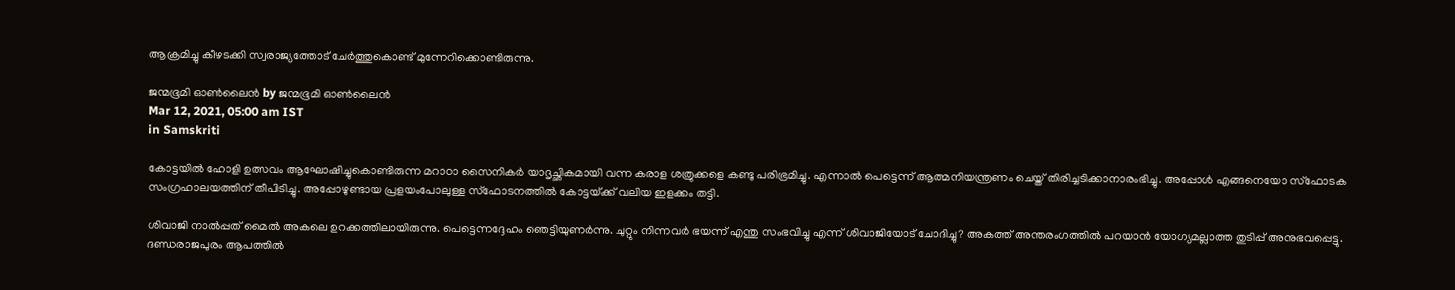ആക്രമിച്ചു കീഴടക്കി സ്വരാജ്യത്തോട് ചേര്‍ത്തുകൊണ്ട് മുന്നേറിക്കൊണ്ടിരുന്നു.

ജന്മഭൂമി ഓണ്‍ലൈന്‍ by ജന്മഭൂമി ഓണ്‍ലൈന്‍
Mar 12, 2021, 05:00 am IST
in Samskriti

കോട്ടയില്‍ ഹോളി ഉത്സവം ആഘോഷിച്ചുകൊണ്ടിരുന്ന മറാഠാ സൈനികര്‍ യാദൃച്ഛികമായി വന്ന കരാള ശത്രുക്കളെ കണ്ടു പരിഭ്രമിച്ചു. എന്നാല്‍ പെട്ടെന്ന് ആത്മനിയന്ത്രണം ചെയ്ത് തിരിച്ചടിക്കാനാരംഭിച്ചു. അപ്പോള്‍ എങ്ങനെയോ സ്‌ഫോടക സംഗ്രഹാലയത്തിന് തീപിടിച്ചു. അപ്പോഴുണ്ടായ പ്രളയംപോലുള്ള സ്‌ഫോടനത്തില്‍ കോട്ടയ്‌ക്ക് വലിയ ഇളക്കം തട്ടി.

ശിവാജി നാല്‍പ്പത് മൈല്‍ അകലെ ഉറക്കത്തിലായിരുന്നു. പെട്ടെന്നദ്ദേഹം ഞെട്ടിയുണര്‍ന്നു. ചുറ്റും നിന്നവര്‍ ഭയന്ന് എന്തു സംഭവിച്ചു എന്ന് ശിവാജിയോട് ചോദിച്ചു? അകത്ത് അന്തരംഗത്തില്‍ പറയാന്‍ യോഗ്യമല്ലാത്ത തുടിപ്പ് അനുഭവപ്പെട്ടു. ദണ്ഡരാജപുരം ആപത്തില്‍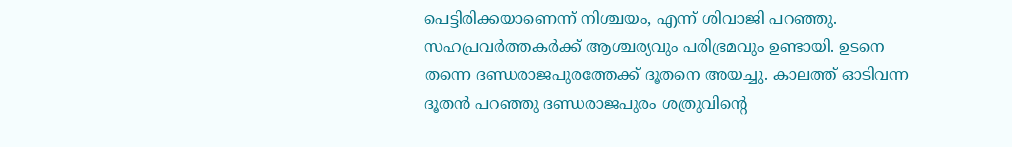പെട്ടിരിക്കയാണെന്ന് നിശ്ചയം, എന്ന് ശിവാജി പറഞ്ഞു. സഹപ്രവര്‍ത്തകര്‍ക്ക് ആശ്ചര്യവും പരിഭ്രമവും ഉണ്ടായി. ഉടനെ തന്നെ ദണ്ഡരാജപുരത്തേക്ക് ദൂതനെ അയച്ചു. കാലത്ത് ഓടിവന്ന ദൂതന്‍ പറഞ്ഞു ദണ്ഡരാജപുരം ശത്രുവിന്റെ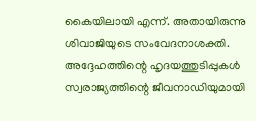കൈയിലായി എന്ന്. അതായിരുന്നു ശിവാജിയുടെ സംവേദനാശക്തി. അദ്ദേഹത്തിന്റെ ഹൃദയത്തുടിപ്പുകള്‍ സ്വരാജ്യത്തിന്റെ ജീവനാഡിയുമായി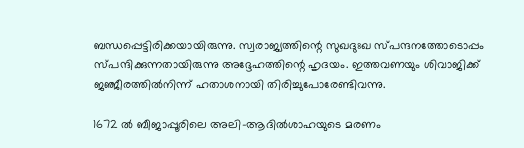ബന്ധപ്പെട്ടിരിക്കയായിരുന്നു. സ്വരാജ്യത്തിന്റെ സുഖദുഃഖ സ്പന്ദനത്തോടൊപ്പം സ്പന്ദിക്കുന്നതായിരുന്നു അദ്ദേഹത്തിന്റെ ഹൃദയം. ഇത്തവണയും ശിവാജിക്ക് ജഞ്ജീരത്തില്‍നിന്ന് ഹതാശനായി തിരിച്ചുപോരേണ്ടിവന്നു.

1672 ല്‍ ബീജാപ്പൂരിലെ അലി-ആദില്‍ശാഹയുടെ മരണം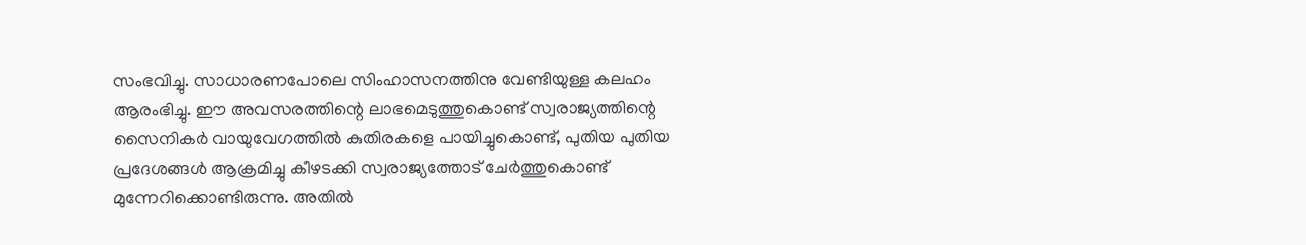സംഭവിച്ചു. സാധാരണപോലെ സിംഹാസനത്തിനു വേണ്ടിയുള്ള കലഹം ആരംഭിച്ചു. ഈ അവസരത്തിന്റെ ലാഭമെടുത്തുകൊണ്ട് സ്വരാജ്യത്തിന്റെ സൈനികര്‍ വായുവേഗത്തില്‍ കുതിരകളെ പായിച്ചുകൊണ്ട്, പുതിയ പുതിയ പ്രദേശങ്ങള്‍ ആക്രമിച്ചു കീഴടക്കി സ്വരാജ്യത്തോട് ചേര്‍ത്തുകൊണ്ട് മുന്നേറിക്കൊണ്ടിരുന്നു. അതില്‍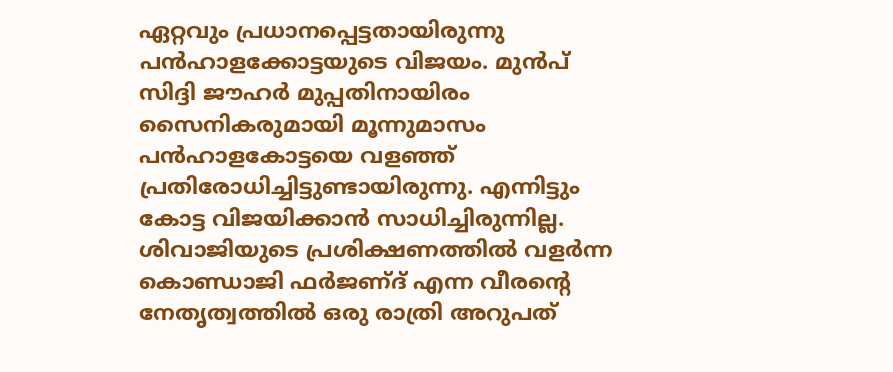ഏറ്റവും പ്രധാനപ്പെട്ടതായിരുന്നു പന്‍ഹാളക്കോട്ടയുടെ വിജയം. മുന്‍പ് സിദ്ദി ജൗഹര്‍ മുപ്പതിനായിരം സൈനികരുമായി മൂന്നുമാസം പന്‍ഹാളകോട്ടയെ വളഞ്ഞ് പ്രതിരോധിച്ചിട്ടുണ്ടായിരുന്നു. എന്നിട്ടും കോട്ട വിജയിക്കാന്‍ സാധിച്ചിരുന്നില്ല. ശിവാജിയുടെ പ്രശിക്ഷണത്തില്‍ വളര്‍ന്ന കൊണ്ഡാജി ഫര്‍ജണ്ദ് എന്ന വീരന്റെ നേതൃത്വത്തില്‍ ഒരു രാത്രി അറുപത്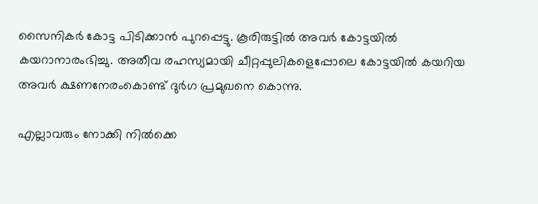സൈനികര്‍ കോട്ട പിടിക്കാന്‍ പുറപ്പെട്ടു. കൂരിരുട്ടില്‍ അവര്‍ കോട്ടയില്‍ കയറാനാരംഭിച്ചു. അതീവ രഹസ്യമായി ചീറ്റപ്പുലികളെപ്പോലെ കോട്ടയില്‍ കയറിയ അവര്‍ ക്ഷണനേരംകൊണ്ട് ദുര്‍ഗ പ്രമുഖനെ കൊന്നു.

എല്ലാവരും നോക്കി നില്‍ക്കെ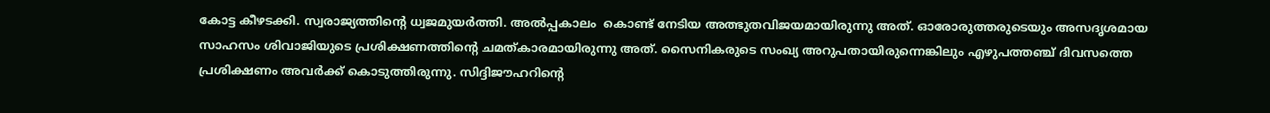കോട്ട കീഴടക്കി. സ്വരാജ്യത്തിന്റെ ധ്വജമുയര്‍ത്തി. അല്‍പ്പകാലം  കൊണ്ട് നേടിയ അത്ഭുതവിജയമായിരുന്നു അത്. ഓരോരുത്തരുടെയും അസദൃശമായ സാഹസം ശിവാജിയുടെ പ്രശിക്ഷണത്തിന്റെ ചമത്കാരമായിരുന്നു അത്. സൈനികരുടെ സംഖ്യ അറുപതായിരുന്നെങ്കിലും എഴുപത്തഞ്ച് ദിവസത്തെ പ്രശിക്ഷണം അവര്‍ക്ക് കൊടുത്തിരുന്നു. സിദ്ദിജൗഹറിന്റെ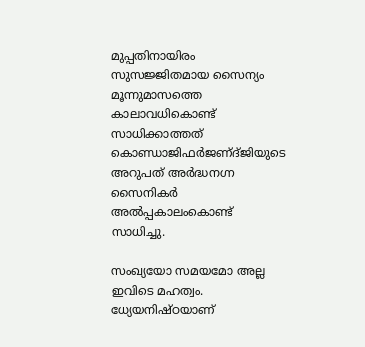മുപ്പതിനായിരം സുസജ്ജിതമായ സൈന്യം മൂന്നുമാസത്തെ കാലാവധികൊണ്ട് സാധിക്കാത്തത് കൊണ്ഡാജിഫര്‍ജണ്ദ്ജിയുടെ അറുപത് അര്‍ദ്ധനഗ്ന സൈനികര്‍ അല്‍പ്പകാലംകൊണ്ട് സാധിച്ചു.

സംഖ്യയോ സമയമോ അല്ല ഇവിടെ മഹത്വം. ധ്യേയനിഷ്ഠയാണ്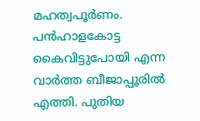മഹത്വപൂര്‍ണം. പന്‍ഹാളകോട്ട കൈവിട്ടുപോയി എന്ന വാര്‍ത്ത ബീജാപ്പൂരില്‍ എത്തി. പുതിയ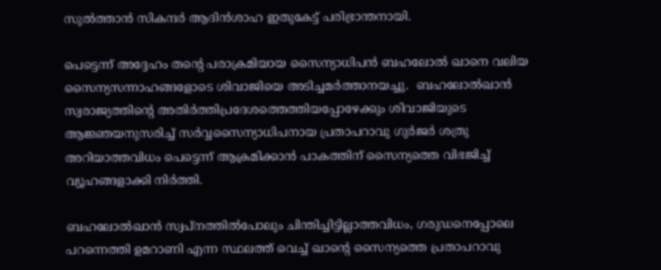സുല്‍ത്താന്‍ സികന്ദര്‍ ആദിന്‍ശാഹ ഇതുകേട്ട് പരിഭ്രാന്തനായി.

പെട്ടെന്ന് അദ്ദേഹം തന്റെ പരാക്രമിയായ സൈന്യാധിപന്‍ ബഹലോല്‍ ഖാനെ വലിയ സൈന്യസന്നാഹങ്ങളോടെ ശിവാജിയെ അടിച്ചമര്‍ത്താനയച്ചു.  ബഹലോല്‍ഖാന്‍ സ്വരാജ്യത്തിന്റെ അതിര്‍ത്തിപ്രദേശത്തെത്തിയപ്പോഴേക്കും ശിവാജിയുടെ ആജ്ഞയനുസരിച്ച് സര്‍വ്വസൈന്യാധിപനായ പ്രതാപറാവു ഗുര്‍ജര്‍ ശത്രു അറിയാത്തവിധം പെട്ടെന്ന് ആക്രമിക്കാന്‍ പാകത്തിന് സൈന്യത്തെ വിഭജിച്ച് വ്യൂഹങ്ങളാക്കി നിര്‍ത്തി.

ബഹലോല്‍ഖാന്‍ സ്വപ്‌നത്തില്‍പോലും ചിന്തിച്ചിട്ടില്ലാത്തവിധം, ഗരുഡനെപ്പോലെ പറന്നെത്തി ഉമറാണി എന്ന സ്ഥലത്ത് വെച്ച് ഖാന്റെ സൈന്യത്തെ പ്രതാപറാവു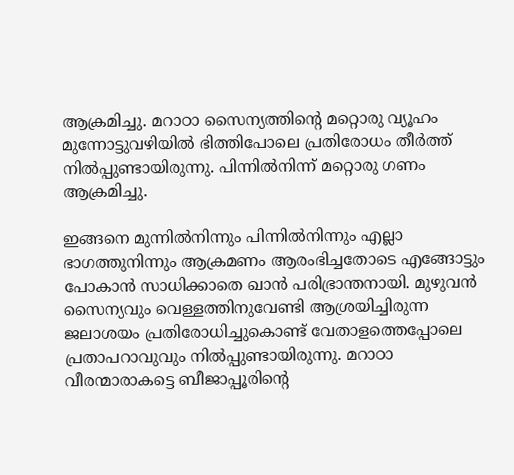ആക്രമിച്ചു. മറാഠാ സൈന്യത്തിന്റെ മറ്റൊരു വ്യൂഹം മുന്നോട്ടുവഴിയില്‍ ഭിത്തിപോലെ പ്രതിരോധം തീര്‍ത്ത് നില്‍പ്പുണ്ടായിരുന്നു. പിന്നില്‍നിന്ന് മറ്റൊരു ഗണം ആക്രമിച്ചു.

ഇങ്ങനെ മുന്നില്‍നിന്നും പിന്നില്‍നിന്നും എല്ലാ ഭാഗത്തുനിന്നും ആക്രമണം ആരംഭിച്ചതോടെ എങ്ങോട്ടും പോകാന്‍ സാധിക്കാതെ ഖാന്‍ പരിഭ്രാന്തനായി. മുഴുവന്‍ സൈന്യവും വെള്ളത്തിനുവേണ്ടി ആശ്രയിച്ചിരുന്ന ജലാശയം പ്രതിരോധിച്ചുകൊണ്ട് വേതാളത്തെപ്പോലെ പ്രതാപറാവുവും നില്‍പ്പുണ്ടായിരുന്നു. മറാഠാ വീരന്മാരാകട്ടെ ബീജാപ്പൂരിന്റെ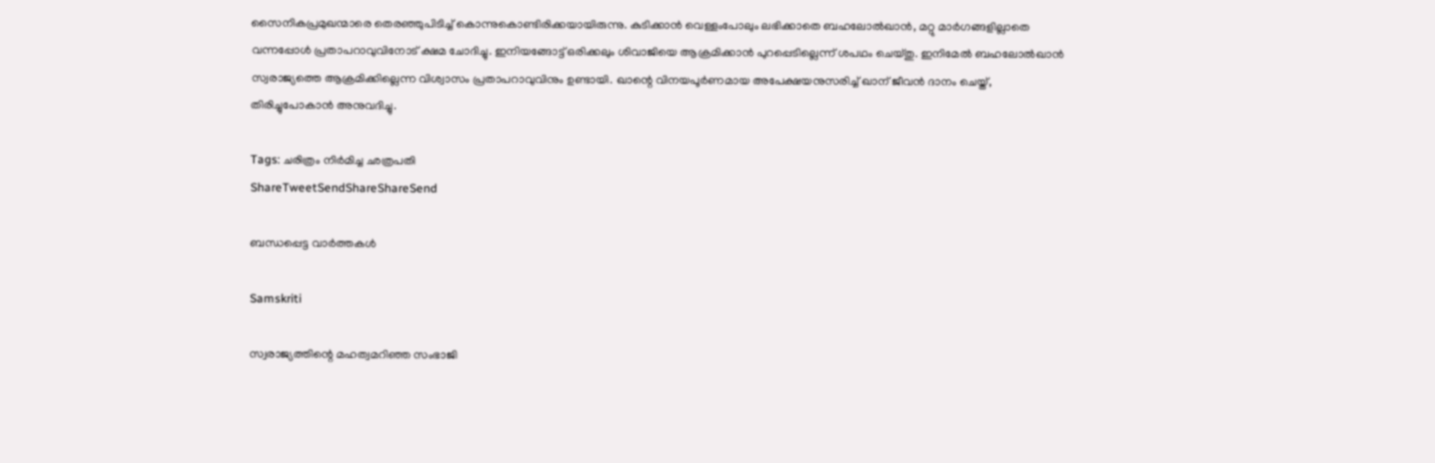സൈനികപ്രമുഖന്മാരെ തെരഞ്ഞുപിടിച്ച് കൊന്നുകൊണ്ടിരിക്കയായിരുന്നു. കുടിക്കാന്‍ വെള്ളംപോലും ലഭിക്കാതെ ബഹലോല്‍ഖാന്‍, മറ്റു മാര്‍ഗങ്ങളില്ലാതെ വന്നപ്പോള്‍ പ്രതാപറാവുവിനോട് ക്ഷമ ചോദിച്ചു. ഇനിയങ്ങോട്ട് ഒരിക്കലും ശിവാജിയെ ആക്രമിക്കാന്‍ പുറപ്പെടില്ലെന്ന് ശപഥം ചെയ്തു. ഇനിമേല്‍ ബഹലോല്‍ഖാന്‍ സ്വരാജ്യത്തെ ആക്രമിക്കില്ലെന്ന വിശ്വാസം പ്രതാപറാവുവിനും ഉണ്ടായി. ഖാന്റെ വിനയപൂര്‍ണമായ അപേക്ഷയനുസരിച്ച് ഖാന് ജീവന്‍ ദാനം ചെയ്ത്, തിരിച്ചുപോകാന്‍ അനുവദിച്ചു.

Tags: ചരിത്രം നിര്‍മിച്ച ഛത്രപതി
ShareTweetSendShareShareSend

ബന്ധപ്പെട്ട വാര്‍ത്തകള്‍

Samskriti

സ്വരാജ്യത്തിന്റെ മഹത്വമറിഞ്ഞ സംഭാജി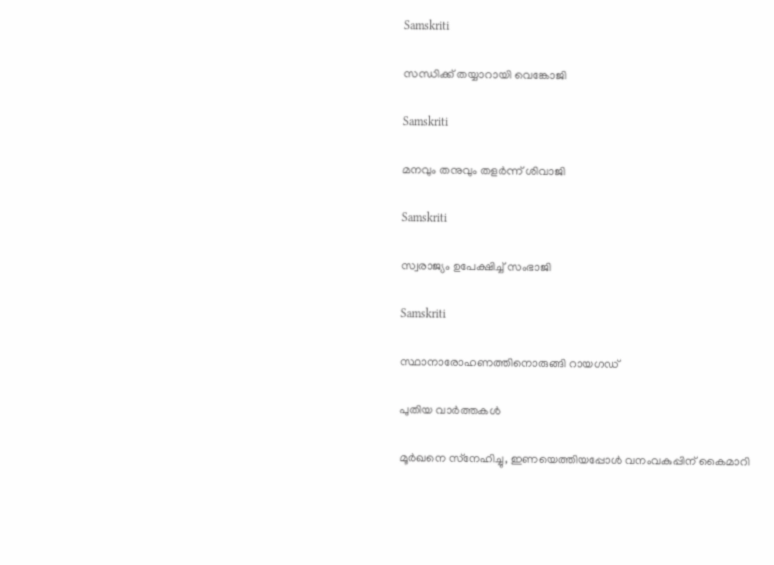Samskriti

സന്ധിക്ക് തയ്യാറായി വെങ്കോജി

Samskriti

മനവും തനുവും തളര്‍ന്ന് ശിവാജി

Samskriti

സ്വരാജ്യം ഉപേക്ഷിച്ച് സംഭാജി

Samskriti

സ്ഥാനാരോഹണത്തിനൊരുങ്ങി റായഗഡ്‌

പുതിയ വാര്‍ത്തകള്‍

മൂര്‍ഖനെ സ്‌നേഹിച്ചു, ഇണയെത്തിയപ്പോള്‍ വനംവകുപ്പിന് കൈമാറി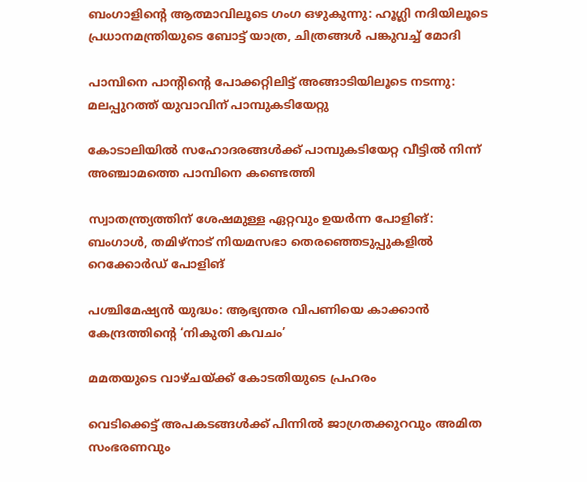ബംഗാളിന്റെ ആത്മാവിലൂടെ ഗംഗ ഒഴുകുന്നു: ഹൂഗ്ലി നദിയിലൂടെ പ്രധാനമന്ത്രിയുടെ ബോട്ട് യാത്ര, ചിത്രങ്ങൾ പങ്കുവച്ച് മോദി

പാമ്പിനെ പാന്റിന്റെ പോക്കറ്റിലിട്ട് അങ്ങാടിയിലൂടെ നടന്നു: മലപ്പുറത്ത് യുവാവിന് പാമ്പുകടിയേറ്റു

കോടാലിയില്‍ സഹോദരങ്ങള്‍ക്ക് പാമ്പുകടിയേറ്റ വീട്ടില്‍ നിന്ന് അഞ്ചാമത്തെ പാമ്പിനെ കണ്ടെത്തി

സ്വാതന്ത്ര്യത്തിന് ശേഷമുള്ള ഏറ്റവും ഉയർന്ന പോളിങ്: ബംഗാൾ, തമിഴ്‌നാട് നിയമസഭാ തെരഞ്ഞെടുപ്പുകളിൽ റെക്കോർഡ് പോളിങ്

പശ്ചിമേഷ്യന്‍ യുദ്ധം: ആഭ്യന്തര വിപണിയെ കാക്കാന്‍ കേന്ദ്രത്തിന്റെ ‘നികുതി കവചം’

മമതയുടെ വാഴ്ചയ്‌ക്ക് കോടതിയുടെ പ്രഹരം

വെടിക്കെട്ട് അപകടങ്ങള്‍ക്ക് പിന്നില്‍ ജാഗ്രതക്കുറവും അമിത സംഭരണവും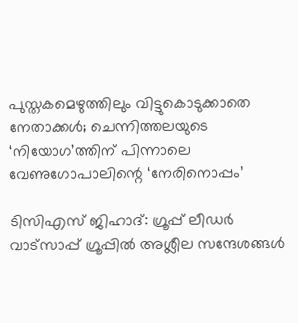പുസ്തകമെഴുത്തിലും വിട്ടുകൊടുക്കാതെ നേതാക്കള്‍; ചെന്നിത്തലയുടെ ‘നിയോഗ’ത്തിന് പിന്നാലെ വേണുഗോപാലിന്റെ ‘നേരിനൊപ്പം’

ടിസിഎസ് ജിഹാദ്: ഗ്രൂപ്പ് ലീഡര്‍ വാട്‌സാപ്പ് ഗ്രൂപ്പില്‍ അശ്ലീല സന്ദേശങ്ങള്‍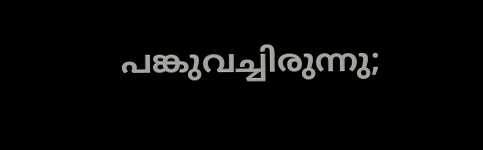പങ്കുവച്ചിരുന്നു;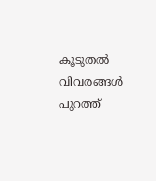കൂടുതല്‍ വിവരങ്ങള്‍ പുറത്ത്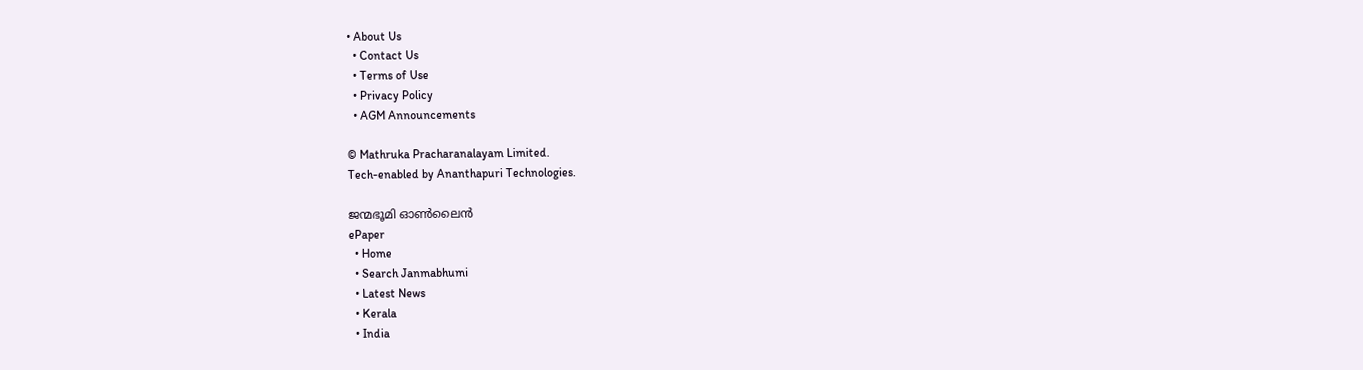• About Us
  • Contact Us
  • Terms of Use
  • Privacy Policy
  • AGM Announcements

© Mathruka Pracharanalayam Limited.
Tech-enabled by Ananthapuri Technologies.

ജന്മഭൂമി ഓണ്‍ലൈന്‍
ePaper
  • Home
  • Search Janmabhumi
  • Latest News
  • Kerala
  • India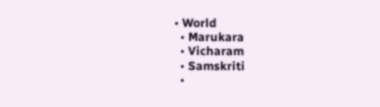• World
  • Marukara
  • Vicharam
  • Samskriti
  •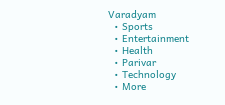Varadyam
  • Sports
  • Entertainment
  • Health
  • Parivar
  • Technology
  • More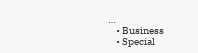…
    • Business
    • Special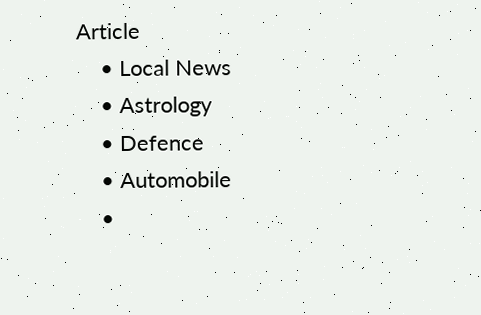Article
    • Local News
    • Astrology
    • Defence
    • Automobile
    •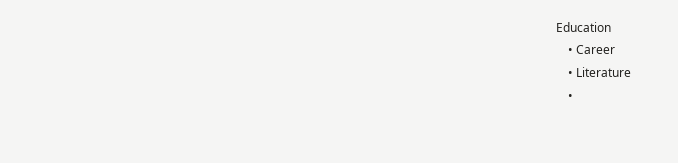Education
    • Career
    • Literature
    •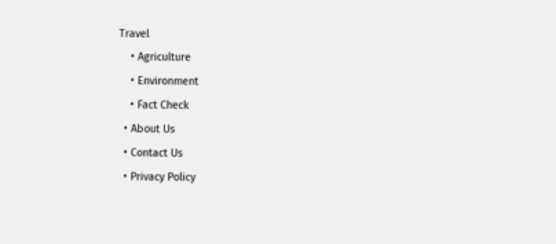Travel
    • Agriculture
    • Environment
    • Fact Check
  • About Us
  • Contact Us
  • Privacy Policy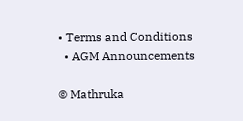• Terms and Conditions
  • AGM Announcements

© Mathruka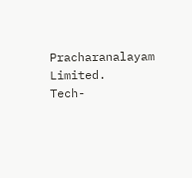Pracharanalayam Limited.
Tech-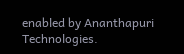enabled by Ananthapuri Technologies.